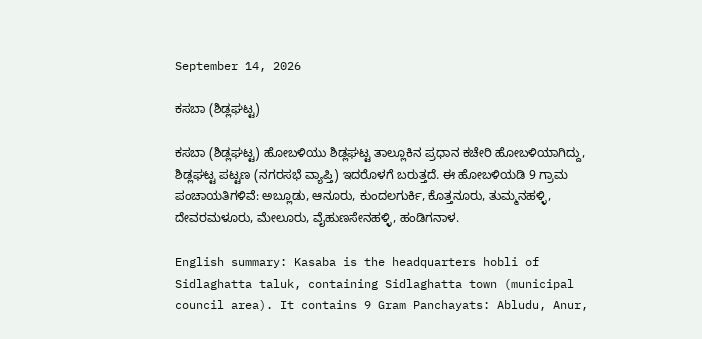September 14, 2026

ಕಸಬಾ (ಶಿಡ್ಲಘಟ್ಟ)

ಕಸಬಾ (ಶಿಡ್ಲಘಟ್ಟ) ಹೋಬಳಿಯು ಶಿಡ್ಲಘಟ್ಟ ತಾಲ್ಲೂಕಿನ ಪ್ರಧಾನ ಕಚೇರಿ ಹೋಬಳಿಯಾಗಿದ್ದು, ಶಿಡ್ಲಘಟ್ಟ ಪಟ್ಟಣ (ನಗರಸಭೆ ವ್ಯಾಪ್ತಿ) ಇದರೊಳಗೆ ಬರುತ್ತದೆ. ಈ ಹೋಬಳಿಯಡಿ 9 ಗ್ರಾಮ ಪಂಚಾಯತಿಗಳಿವೆ: ಅಬ್ಲೂಡು, ಆನೂರು, ಕುಂದಲಗುರ್ಕಿ, ಕೊತ್ತನೂರು, ತುಮ್ಮನಹಳ್ಳಿ, ದೇವರಮಳೂರು, ಮೇಲೂರು, ವೈಹುಣಸೇನಹಳ್ಳಿ, ಹಂಡಿಗನಾಳ.

English summary: Kasaba is the headquarters hobli of Sidlaghatta taluk, containing Sidlaghatta town (municipal council area). It contains 9 Gram Panchayats: Abludu, Anur,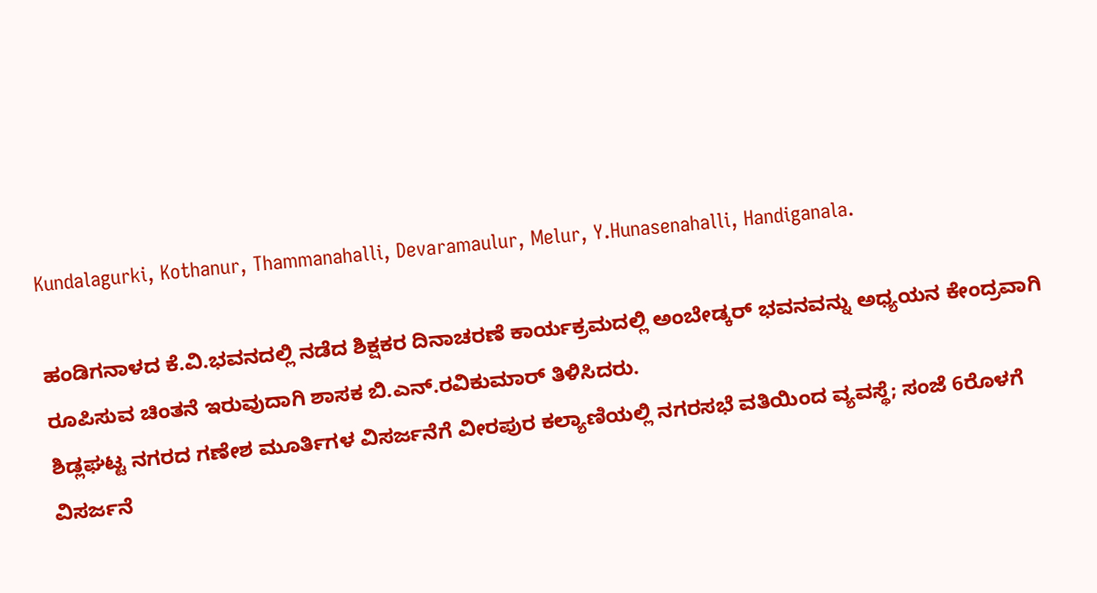Kundalagurki, Kothanur, Thammanahalli, Devaramaulur, Melur, Y.Hunasenahalli, Handiganala.

ಹಂಡಿಗನಾಳದ ಕೆ.ವಿ.ಭವನದಲ್ಲಿ ನಡೆದ ಶಿಕ್ಷಕರ ದಿನಾಚರಣೆ ಕಾರ್ಯಕ್ರಮದಲ್ಲಿ ಅಂಬೇಡ್ಕರ್ ಭವನವನ್ನು ಅಧ್ಯಯನ ಕೇಂದ್ರವಾಗಿ ರೂಪಿಸುವ ಚಿಂತನೆ ಇರುವುದಾಗಿ ಶಾಸಕ ಬಿ.ಎನ್.ರವಿಕುಮಾರ್ ತಿಳಿಸಿದರು.
ಶಿಡ್ಲಘಟ್ಟ ನಗರದ ಗಣೇಶ ಮೂರ್ತಿಗಳ ವಿಸರ್ಜನೆಗೆ ವೀರಪುರ ಕಲ್ಯಾಣಿಯಲ್ಲಿ ನಗರಸಭೆ ವತಿಯಿಂದ ವ್ಯವಸ್ಥೆ; ಸಂಜೆ 6ರೊಳಗೆ ವಿಸರ್ಜನೆ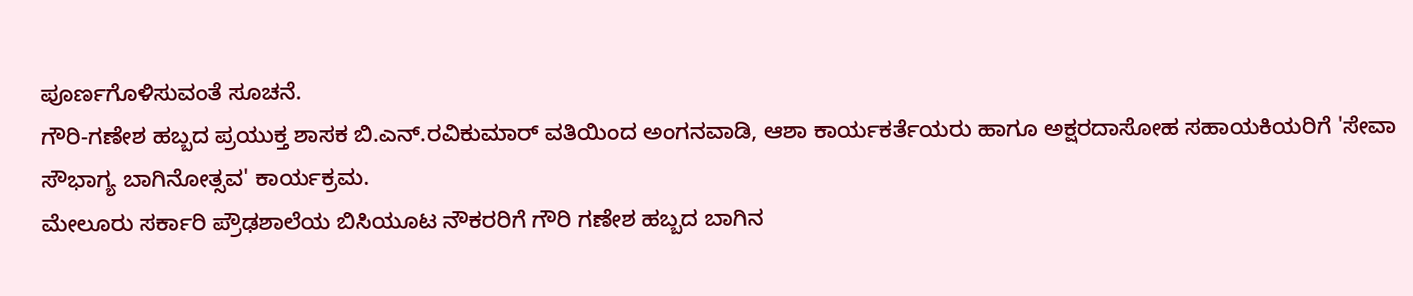ಪೂರ್ಣಗೊಳಿಸುವಂತೆ ಸೂಚನೆ.
ಗೌರಿ-ಗಣೇಶ ಹಬ್ಬದ ಪ್ರಯುಕ್ತ ಶಾಸಕ ಬಿ.ಎನ್.ರವಿಕುಮಾರ್ ವತಿಯಿಂದ ಅಂಗನವಾಡಿ, ಆಶಾ ಕಾರ್ಯಕರ್ತೆಯರು ಹಾಗೂ ಅಕ್ಷರದಾಸೋಹ ಸಹಾಯಕಿಯರಿಗೆ 'ಸೇವಾ ಸೌಭಾಗ್ಯ ಬಾಗಿನೋತ್ಸವ' ಕಾರ್ಯಕ್ರಮ.
ಮೇಲೂರು ಸರ್ಕಾರಿ ಪ್ರೌಢಶಾಲೆಯ ಬಿಸಿಯೂಟ ನೌಕರರಿಗೆ ಗೌರಿ ಗಣೇಶ ಹಬ್ಬದ ಬಾಗಿನ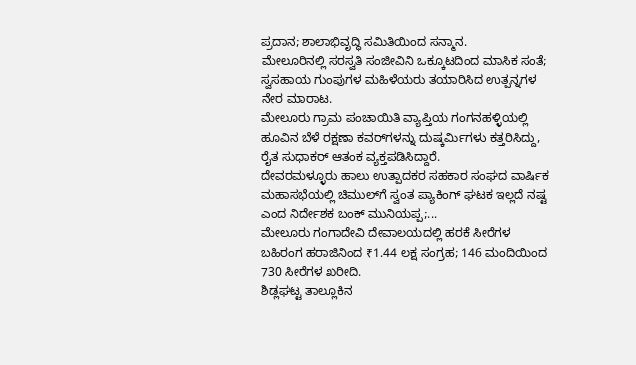ಪ್ರದಾನ; ಶಾಲಾಭಿವೃದ್ಧಿ ಸಮಿತಿಯಿಂದ ಸನ್ಮಾನ.
ಮೇಲೂರಿನಲ್ಲಿ ಸರಸ್ವತಿ ಸಂಜೀವಿನಿ ಒಕ್ಕೂಟದಿಂದ ಮಾಸಿಕ ಸಂತೆ; ಸ್ವಸಹಾಯ ಗುಂಪುಗಳ ಮಹಿಳೆಯರು ತಯಾರಿಸಿದ ಉತ್ಪನ್ನಗಳ ನೇರ ಮಾರಾಟ.
ಮೇಲೂರು ಗ್ರಾಮ ಪಂಚಾಯಿತಿ ವ್ಯಾಪ್ತಿಯ ಗಂಗನಹಳ್ಳಿಯಲ್ಲಿ ಹೂವಿನ ಬೆಳೆ ರಕ್ಷಣಾ ಕವರ್‌ಗಳನ್ನು ದುಷ್ಕರ್ಮಿಗಳು ಕತ್ತರಿಸಿದ್ದು, ರೈತ ಸುಧಾಕರ್ ಆತಂಕ ವ್ಯಕ್ತಪಡಿಸಿದ್ದಾರೆ.
ದೇವರಮಳ್ಳೂರು ಹಾಲು ಉತ್ಪಾದಕರ ಸಹಕಾರ ಸಂಘದ ವಾರ್ಷಿಕ ಮಹಾಸಭೆಯಲ್ಲಿ ಚಿಮುಲ್‌ಗೆ ಸ್ವಂತ ಪ್ಯಾಕಿಂಗ್ ಘಟಕ ಇಲ್ಲದೆ ನಷ್ಟ ಎಂದ ನಿರ್ದೇಶಕ ಬಂಕ್ ಮುನಿಯಪ್ಪ;...
ಮೇಲೂರು ಗಂಗಾದೇವಿ ದೇವಾಲಯದಲ್ಲಿ ಹರಕೆ ಸೀರೆಗಳ ಬಹಿರಂಗ ಹರಾಜಿನಿಂದ ₹1.44 ಲಕ್ಷ ಸಂಗ್ರಹ; 146 ಮಂದಿಯಿಂದ 730 ಸೀರೆಗಳ ಖರೀದಿ.
ಶಿಡ್ಲಘಟ್ಟ ತಾಲ್ಲೂಕಿನ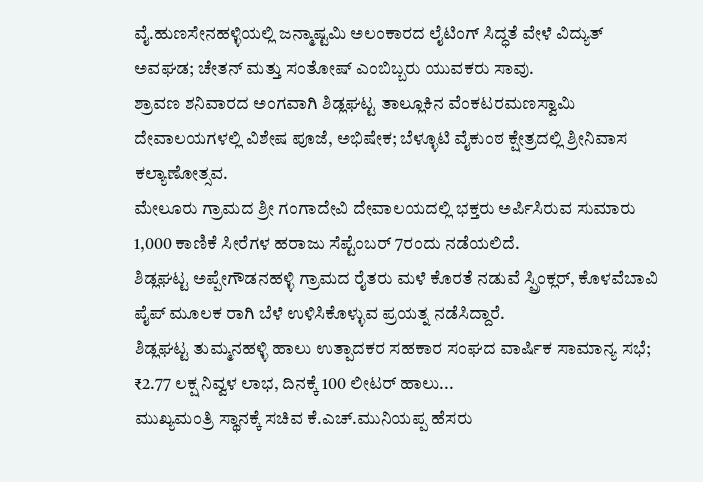ವೈ.ಹುಣಸೇನಹಳ್ಳಿಯಲ್ಲಿ ಜನ್ಮಾಷ್ಟಮಿ ಅಲಂಕಾರದ ಲೈಟಿಂಗ್ ಸಿದ್ಧತೆ ವೇಳೆ ವಿದ್ಯುತ್ ಅವಘಡ; ಚೇತನ್ ಮತ್ತು ಸಂತೋಷ್ ಎಂಬಿಬ್ಬರು ಯುವಕರು ಸಾವು.
ಶ್ರಾವಣ ಶನಿವಾರದ ಅಂಗವಾಗಿ ಶಿಡ್ಲಘಟ್ಟ ತಾಲ್ಲೂಕಿನ ವೆಂಕಟರಮಣಸ್ವಾಮಿ ದೇವಾಲಯಗಳಲ್ಲಿ ವಿಶೇಷ ಪೂಜೆ, ಅಭಿಷೇಕ; ಬೆಳ್ಳೂಟಿ ವೈಕುಂಠ ಕ್ಷೇತ್ರದಲ್ಲಿ ಶ್ರೀನಿವಾಸ ಕಲ್ಯಾಣೋತ್ಸವ.
ಮೇಲೂರು ಗ್ರಾಮದ ಶ್ರೀ ಗಂಗಾದೇವಿ ದೇವಾಲಯದಲ್ಲಿ ಭಕ್ತರು ಅರ್ಪಿಸಿರುವ ಸುಮಾರು 1,000 ಕಾಣಿಕೆ ಸೀರೆಗಳ ಹರಾಜು ಸೆಪ್ಟೆಂಬರ್ 7ರಂದು ನಡೆಯಲಿದೆ.
ಶಿಡ್ಲಘಟ್ಟ ಅಪ್ಪೇಗೌಡನಹಳ್ಳಿ ಗ್ರಾಮದ ರೈತರು ಮಳೆ ಕೊರತೆ ನಡುವೆ ಸ್ಪ್ರಿಂಕ್ಲರ್, ಕೊಳವೆಬಾವಿ ಪೈಪ್ ಮೂಲಕ ರಾಗಿ ಬೆಳೆ ಉಳಿಸಿಕೊಳ್ಳುವ ಪ್ರಯತ್ನ ನಡೆಸಿದ್ದಾರೆ.
ಶಿಡ್ಲಘಟ್ಟ ತುಮ್ಮನಹಳ್ಳಿ ಹಾಲು ಉತ್ಪಾದಕರ ಸಹಕಾರ ಸಂಘದ ವಾರ್ಷಿಕ ಸಾಮಾನ್ಯ ಸಭೆ; ₹2.77 ಲಕ್ಷ ನಿವ್ವಳ ಲಾಭ, ದಿನಕ್ಕೆ 100 ಲೀಟರ್ ಹಾಲು...
ಮುಖ್ಯಮಂತ್ರಿ ಸ್ಥಾನಕ್ಕೆ ಸಚಿವ ಕೆ.ಎಚ್.ಮುನಿಯಪ್ಪ ಹೆಸರು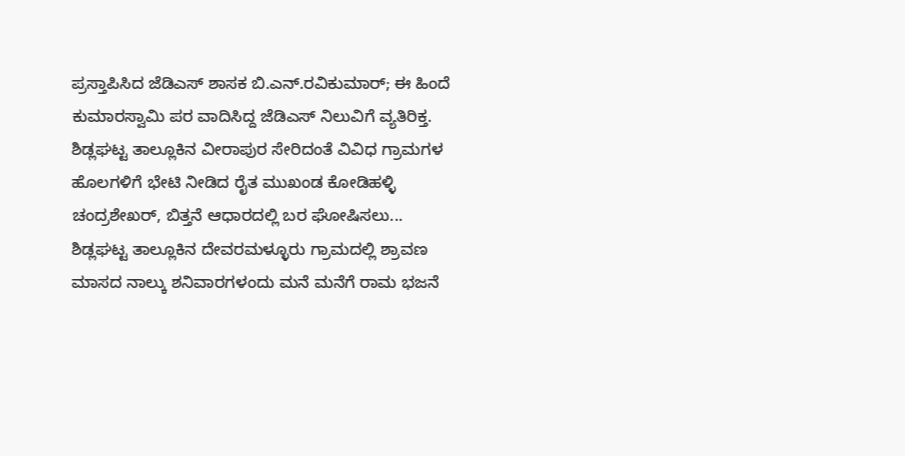ಪ್ರಸ್ತಾಪಿಸಿದ ಜೆಡಿಎಸ್ ಶಾಸಕ ಬಿ.ಎನ್.ರವಿಕುಮಾರ್; ಈ ಹಿಂದೆ ಕುಮಾರಸ್ವಾಮಿ ಪರ ವಾದಿಸಿದ್ದ ಜೆಡಿಎಸ್ ನಿಲುವಿಗೆ ವ್ಯತಿರಿಕ್ತ.
ಶಿಡ್ಲಘಟ್ಟ ತಾಲ್ಲೂಕಿನ ವೀರಾಪುರ ಸೇರಿದಂತೆ ವಿವಿಧ ಗ್ರಾಮಗಳ ಹೊಲಗಳಿಗೆ ಭೇಟಿ ನೀಡಿದ ರೈತ ಮುಖಂಡ ಕೋಡಿಹಳ್ಳಿ ಚಂದ್ರಶೇಖರ್, ಬಿತ್ತನೆ ಆಧಾರದಲ್ಲಿ ಬರ ಘೋಷಿಸಲು...
ಶಿಡ್ಲಘಟ್ಟ ತಾಲ್ಲೂಕಿನ ದೇವರಮಳ್ಳೂರು ಗ್ರಾಮದಲ್ಲಿ ಶ್ರಾವಣ ಮಾಸದ ನಾಲ್ಕು ಶನಿವಾರಗಳಂದು ಮನೆ ಮನೆಗೆ ರಾಮ ಭಜನೆ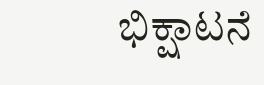ಭಿಕ್ಷಾಟನೆ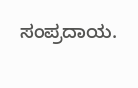ಸಂಪ್ರದಾಯ.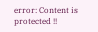error: Content is protected !!